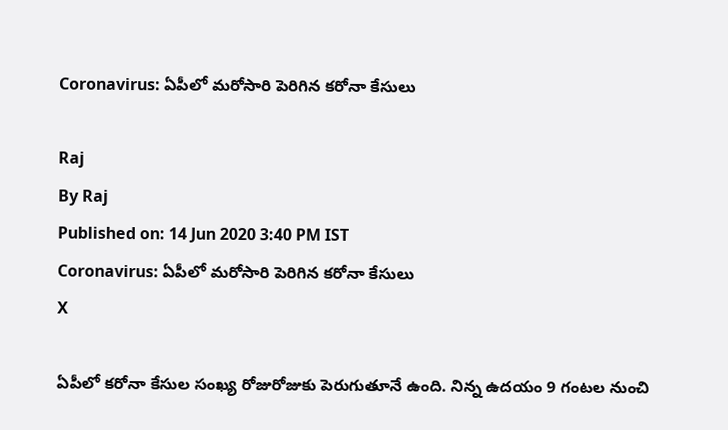Coronavirus: ఏపీలో మరోసారి పెరిగిన కరోనా కేసులు

Raj
By Raj
Published on: 14 Jun 2020 3:40 PM IST
Coronavirus: ఏపీలో మరోసారి పెరిగిన కరోనా కేసులు
X

ఏపీలో కరోనా కేసుల సంఖ్య రోజురోజుకు పెరుగుతూనే ఉంది. నిన్న ఉదయం 9 గంటల నుంచి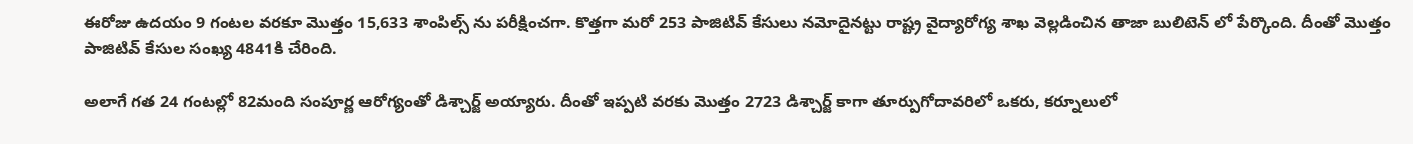ఈరోజు ఉదయం 9 గంటల వరకూ మొత్తం 15,633 శాంపిల్స్ ను పరీక్షించగా. కొత్తగా మరో 253 పాజిటివ్ కేసులు నమోదైనట్టు రాష్ట్ర వైద్యారోగ్య శాఖ వెల్లడించిన తాజా బులిటెన్ లో పేర్కొంది. దీంతో మొత్తం పాజిటివ్ కేసుల సంఖ్య 4841కి చేరింది.

అలాగే గత 24 గంటల్లో 82మంది సంపూర్ణ ఆరోగ్యంతో డిశ్చార్జ్ అయ్యారు. దీంతో ఇప్పటి వరకు మొత్తం 2723 డిశ్చార్జ్ కాగా తూర్పుగోదావరిలో ఒకరు, కర్నూలులో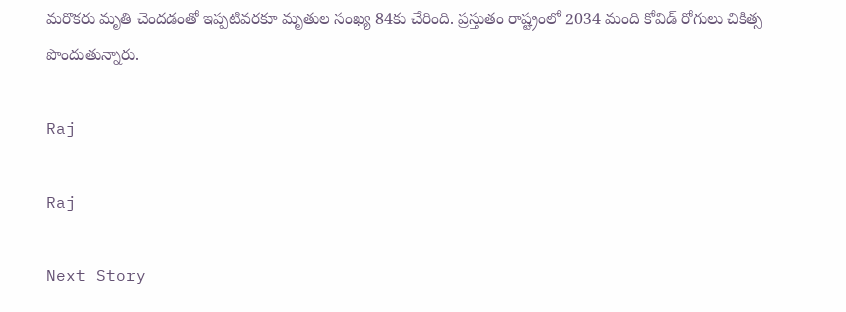మరొకరు మృతి చెందడంతో ఇప్పటివరకూ మృతుల సంఖ్య 84కు చేరింది. ప్రస్తుతం రాష్ట్రంలో 2034 మంది కోవిడ్ రోగులు చికిత్స పొందుతున్నారు.

Raj

Raj

Next Story